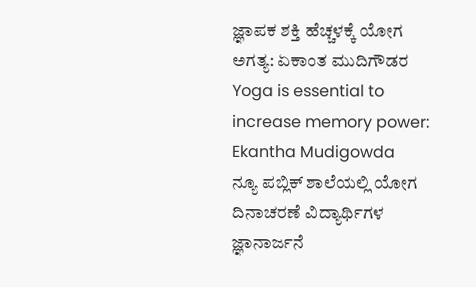ಜ್ಞಾಪಕ ಶಕ್ತಿ ಹೆಚ್ಚಳಕ್ಕೆ ಯೋಗ ಅಗತ್ಯ: ಏಕಾಂತ ಮುದಿಗೌಡರ
Yoga is essential to increase memory power: Ekantha Mudigowda
ನ್ಯೂ ಪಬ್ಲಿಕ್ ಶಾಲೆಯಲ್ಲಿ ಯೋಗ ದಿನಾಚರಣೆ ವಿದ್ಯಾರ್ಥಿಗಳ ಜ್ಞಾನಾರ್ಜನೆ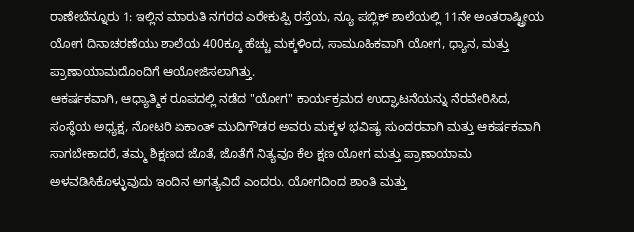ರಾಣೇಬೆನ್ನೂರು 1: ಇಲ್ಲಿನ ಮಾರುತಿ ನಗರದ ಎರೇಕುಪ್ಪಿ ರಸ್ತೆಯ, ನ್ಯೂ ಪಬ್ಲಿಕ್ ಶಾಲೆಯಲ್ಲಿ 11ನೇ ಅಂತರಾಷ್ಟ್ರೀಯ ಯೋಗ ದಿನಾಚರಣೆಯು ಶಾಲೆಯ 400ಕ್ಕೂ ಹೆಚ್ಚು ಮಕ್ಕಳಿಂದ, ಸಾಮೂಹಿಕವಾಗಿ ಯೋಗ, ಧ್ಯಾನ, ಮತ್ತು ಪ್ರಾಣಾಯಾಮದೊಂದಿಗೆ ಆಯೋಜಿಸಲಾಗಿತ್ತು.
ಆಕರ್ಷಕವಾಗಿ, ಆಧ್ಯಾತ್ಮಿಕ ರೂಪದಲ್ಲಿ ನಡೆದ "ಯೋಗ" ಕಾರ್ಯಕ್ರಮದ ಉದ್ಘಾಟನೆಯನ್ನು ನೆರವೇರಿಸಿದ, ಸಂಸ್ಥೆಯ ಅಧ್ಯಕ್ಷ, ನೋಟರಿ ಏಕಾಂತ್ ಮುದಿಗೌಡರ ಅವರು ಮಕ್ಕಳ ಭವಿಷ್ಯ ಸುಂದರವಾಗಿ ಮತ್ತು ಆಕರ್ಷಕವಾಗಿ ಸಾಗಬೇಕಾದರೆ, ತಮ್ಮ ಶಿಕ್ಷಣದ ಜೊತೆ, ಜೊತೆಗೆ ನಿತ್ಯವೂ ಕೆಲ ಕ್ಷಣ ಯೋಗ ಮತ್ತು ಪ್ರಾಣಾಯಾಮ ಅಳವಡಿಸಿಕೊಳ್ಳುವುದು ಇಂದಿನ ಅಗತ್ಯವಿದೆ ಎಂದರು. ಯೋಗದಿಂದ ಶಾಂತಿ ಮತ್ತು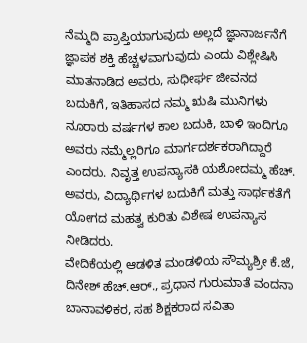ನೆಮ್ಮದಿ ಪ್ರಾಪ್ತಿಯಾಗುವುದು ಅಲ್ಲದೆ ಜ್ಞಾನಾರ್ಜನೆಗೆ ಜ್ಞಾಪಕ ಶಕ್ತಿ ಹೆಚ್ಚಳವಾಗುವುದು ಎಂದು ವಿಶ್ಲೇಷಿಸಿ ಮಾತನಾಡಿದ ಅವರು, ಸುಧೀರ್ಘ ಜೀವನದ ಬದುಕಿಗೆ, ಇತಿಹಾಸದ ನಮ್ಮ ಋಷಿ ಮುನಿಗಳು ನೂರಾರು ವರ್ಷಗಳ ಕಾಲ ಬದುಕಿ, ಬಾಳಿ ಇಂದಿಗೂ ಅವರು ನಮ್ಮೆಲ್ಲರಿಗೂ ಮಾರ್ಗದರ್ಶಕರಾಗಿದ್ದಾರೆ ಎಂದರು. ನಿವೃತ್ತ ಉಪನ್ಯಾಸಕಿ ಯಶೋದಮ್ಮ ಹೆಚ್. ಅವರು, ವಿದ್ಯಾರ್ಥಿಗಳ ಬದುಕಿಗೆ ಮತ್ತು ಸಾರ್ಥಕತೆಗೆ ಯೋಗದ ಮಹತ್ವ ಕುರಿತು ವಿಶೇಷ ಉಪನ್ಯಾಸ ನೀಡಿದರು.
ವೇದಿಕೆಯಲ್ಲಿ ಆಡಳಿತ ಮಂಡಳಿಯ ಸೌಮ್ಯಶ್ರೀ ಕೆ.ಜೆ, ದಿನೇಶ್ ಹೆಚ್.ಆರ್., ಪ್ರಧಾನ ಗುರುಮಾತೆ ವಂದನಾ ಬಾನಾವಳಿಕರ, ಸಹ ಶಿಕ್ಷಕರಾದ ಸವಿತಾ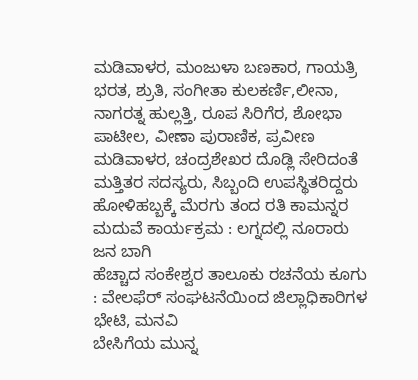ಮಡಿವಾಳರ, ಮಂಜುಳಾ ಬಣಕಾರ, ಗಾಯತ್ರಿ ಭರತ, ಶ್ರುತಿ, ಸಂಗೀತಾ ಕುಲಕರ್ಣಿ,ಲೀನಾ, ನಾಗರತ್ನ ಹುಲ್ಲತ್ತಿ, ರೂಪ ಸಿರಿಗೆರ, ಶೋಭಾ ಪಾಟೀಲ, ವೀಣಾ ಪುರಾಣಿಕ, ಪ್ರವೀಣ ಮಡಿವಾಳರ, ಚಂದ್ರಶೇಖರ ದೊಡ್ಲಿ ಸೇರಿದಂತೆ ಮತ್ತಿತರ ಸದಸ್ಯರು, ಸಿಬ್ಬಂದಿ ಉಪಸ್ಥಿತರಿದ್ದರು
ಹೋಳಿಹಬ್ಬಕ್ಕೆ ಮೆರಗು ತಂದ ರತಿ ಕಾಮನ್ನರ ಮದುವೆ ಕಾರ್ಯಕ್ರಮ : ಲಗ್ನದಲ್ಲಿ ನೂರಾರು ಜನ ಬಾಗಿ
ಹೆಚ್ಚಾದ ಸಂಕೇಶ್ವರ ತಾಲೂಕು ರಚನೆಯ ಕೂಗು : ವೇಲಫೆರ್ ಸಂಘಟನೆಯಿಂದ ಜಿಲ್ಲಾಧಿಕಾರಿಗಳ ಭೇಟಿ, ಮನವಿ
ಬೇಸಿಗೆಯ ಮುನ್ನ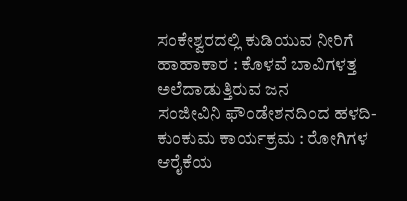ಸಂಕೇಶ್ವರದಲ್ಲಿ ಕುಡಿಯುವ ನೀರಿಗೆ ಹಾಹಾಕಾರ : ಕೊಳವೆ ಬಾವಿಗಳತ್ತ ಅಲೆದಾಡುತ್ತಿರುವ ಜನ
ಸಂಜೀವಿನಿ ಫೌಂಡೇಶನದಿಂದ ಹಳದಿ-ಕುಂಕುಮ ಕಾರ್ಯಕ್ರಮ : ರೋಗಿಗಳ ಆರೈಕೆಯ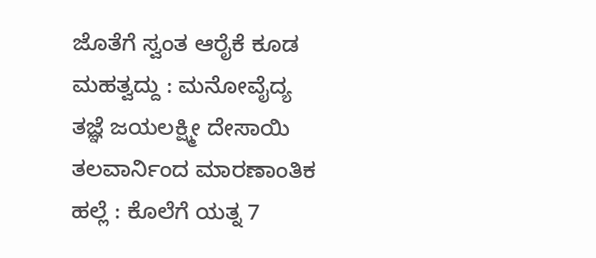ಜೊತೆಗೆ ಸ್ವಂತ ಆರೈಕೆ ಕೂಡ ಮಹತ್ವದ್ದು : ಮನೋವೈದ್ಯ ತಜ್ಞೆ ಜಯಲಕ್ಷ್ಮೀ ದೇಸಾಯಿ
ತಲವಾರ್ನಿಂದ ಮಾರಣಾಂತಿಕ ಹಲ್ಲೆ : ಕೊಲೆಗೆ ಯತ್ನ 7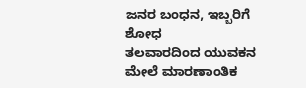ಜನರ ಬಂಧನ, ಇಬ್ಬರಿಗೆ ಶೋಧ
ತಲವಾರದಿಂದ ಯುವಕನ ಮೇಲೆ ಮಾರಣಾಂತಿಕ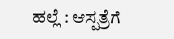ಹಲ್ಲೆ : ಆಸ್ಪತ್ರೆಗೆ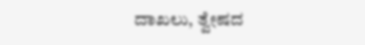ದಾಖಲು, ತ್ವೇಷದ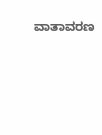ವಾತಾವರಣ